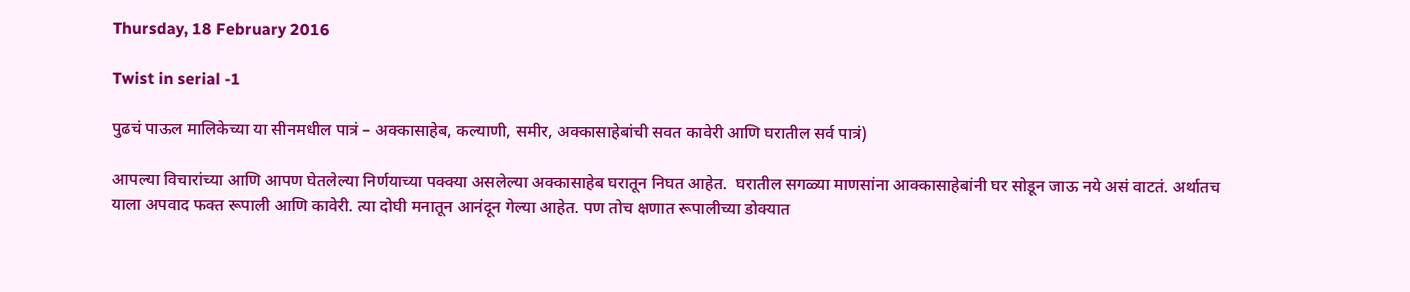Thursday, 18 February 2016

Twist in serial -1

पुढचं पाऊल मालिकेच्या या सीनमधील पात्रं – अक्कासाहेब, कल्याणी, समीर, अक्कासाहेबांची सवत कावेरी आणि घरातील सर्व पात्रं)

आपल्या विचारांच्या आणि आपण घेतलेल्या निर्णयाच्या पक्क्या असलेल्या अक्कासाहेब घरातून निघत आहेत.  घरातील सगळ्या माणसांना आक्कासाहेबांनी घर सोडून जाऊ नये असं वाटतं. अर्थातच याला अपवाद फक्त रूपाली आणि कावेरी. त्या दोघी मनातून आनंदून गेल्या आहेत. पण तोच क्षणात रूपालीच्या डोक्यात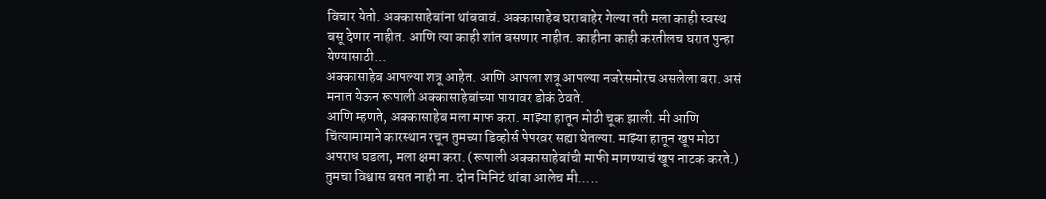विचार येतो. अक्कासाहेबांना थांबवावं. अक्कासाहेब घराबाहेर गेल्या तरी मला काही स्वस्थ बसू देणार नाहीत. आणि त्या काही शांत बसणार नाहीत. काहीना काही करतीलच घरात पुन्हा येण्यासाठी...
अक्कासाहेब आपल्या शत्रू आहेत. आणि आपला शत्रू आपल्या नजरेसमोरच असलेला बरा. असं मनात येऊन रूपाली अक्कासाहेबांच्या पायावर डोकं ठेवते.
आणि म्हणते, अक्कासाहेब मला माफ करा. माझ्या हातून मोठी चूक झाली. मी आणि चिंत्यामामाने कारस्थान रचून तुमच्या डिव्होर्स पेपरवर सह्या घेतल्या. माझ्या हातून खूप मोठा अपराध घडला, मला क्षमा करा. (रूपाली अक्कासाहेबांची माफी मागण्याचं खूप नाटक करते.) तुमचा विश्वास बसत नाही ना. दोन मिनिटं थांबा आलेच मी.....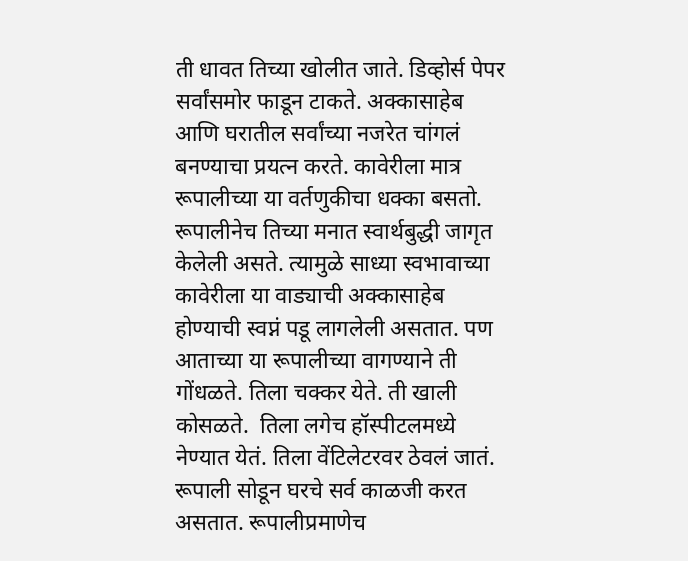ती धावत तिच्या खोलीत जाते. डिव्होर्स पेपर सर्वांसमोर फाडून टाकते. अक्कासाहेब आणि घरातील सर्वांच्या नजरेत चांगलं बनण्याचा प्रयत्न करते. कावेरीला मात्र रूपालीच्या या वर्तणुकीचा धक्का बसतो. रूपालीनेच तिच्या मनात स्वार्थबुद्धी जागृत केलेली असते. त्यामुळे साध्या स्वभावाच्या कावेरीला या वाड्याची अक्कासाहेब होण्याची स्वप्नं पडू लागलेली असतात. पण आताच्या या रूपालीच्या वागण्याने ती गोंधळते. तिला चक्कर येते. ती खाली कोसळते.  तिला लगेच हॉस्पीटलमध्ये नेण्यात येतं. तिला वेंटिलेटरवर ठेवलं जातं. रूपाली सोडून घरचे सर्व काळजी करत असतात. रूपालीप्रमाणेच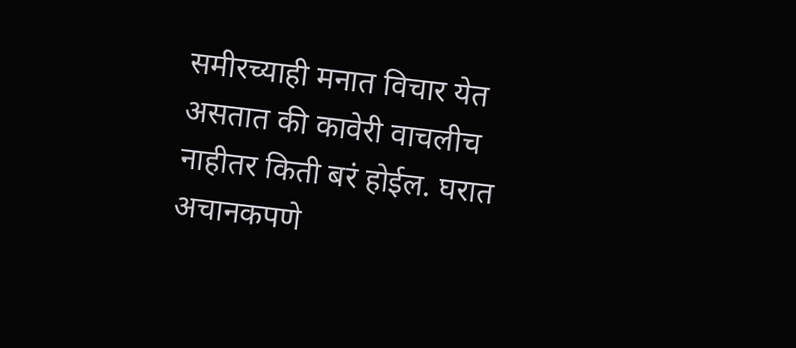समीरच्याही मनात विचार येत असतात की कावेरी वाचलीच नाहीतर किती बरं होईल. घरात अचानकपणे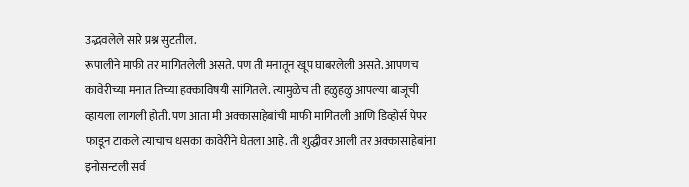उद्भवलेले सारे प्रश्न सुटतील.
रूपालीने माफी तर मागितलेली असते. पण ती मनातून खूप घाबरलेली असते. आपणच कावेरीच्या मनात तिच्या हक्काविषयी सांगितले. त्यामुळेच ती हळुहळु आपल्या बाजूची व्हायला लागली होती. पण आता मी अक्कासाहेबांची माफी मागितली आणि डिव्होर्स पेपर फाडून टाकले त्याचाच धसका कावेरीने घेतला आहे. ती शुद्धीवर आली तर अक्कासाहेबांना इनोसन्टली सर्व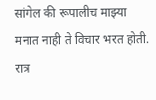सांगेल की रूपालीच माझ्या मनात नाही ते विचार भरत होती. रात्र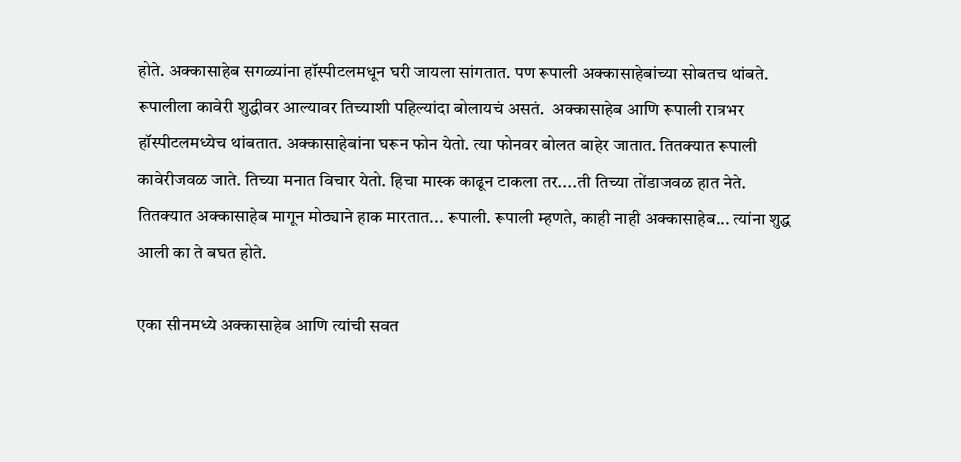होते. अक्कासाहेब सगळ्यांना हॉस्पीटलमधून घरी जायला सांगतात. पण रूपाली अक्कासाहेबांच्या सोबतच थांबते. रूपालीला कावेरी शुद्धीवर आल्यावर तिच्याशी पहिल्यांदा बोलायचं असतं.  अक्कासाहेब आणि रूपाली रात्रभर हॉस्पीटलमध्येच थांबतात. अक्कासाहेबांना घरून फोन येतो. त्या फोनवर बोलत बाहेर जातात. तितक्यात रूपाली कावेरीजवळ जाते. तिच्या मनात विचार येतो. हिचा मास्क काढून टाकला तर....ती तिच्या तोंडाजवळ हात नेते. तितक्यात अक्कासाहेब मागून मोठ्याने हाक मारतात... रूपाली. रूपाली म्हणते, काही नाही अक्कासाहेब... त्यांना शुद्ध आली का ते बघत होते.

एका सीनमध्ये अक्कासाहेब आणि त्यांची सवत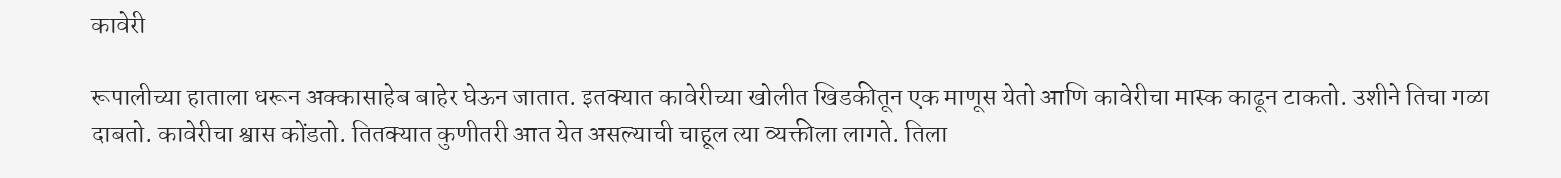कावेरी

रूपालीच्या हाताला धरून अक्कासाहेब बाहेर घेऊन जातात. इतक्यात कावेरीच्या खोलीत खिडकीतून एक माणूस येतो आणि कावेरीचा मास्क काढून टाकतो. उशीने तिचा गळा दाबतो. कावेरीचा श्वास कोंडतो. तितक्यात कुणीतरी आत येत असल्याची चाहूल त्या व्यक्तीला लागते. तिला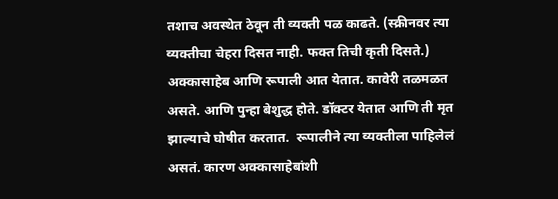तशाच अवस्थेत ठेवून ती व्यक्ती पळ काढते. (स्क्रीनवर त्या व्यक्तीचा चेहरा दिसत नाही. फक्त तिची कृती दिसते.) अक्कासाहेब आणि रूपाली आत येतात. कावेरी तळमळत असते. आणि पुन्हा बेशुद्ध होते. डॉक्टर येतात आणि ती मृत झाल्याचे घोषीत करतात.  रूपालीने त्या व्यक्तीला पाहिलेलं असतं. कारण अक्कासाहेबांशी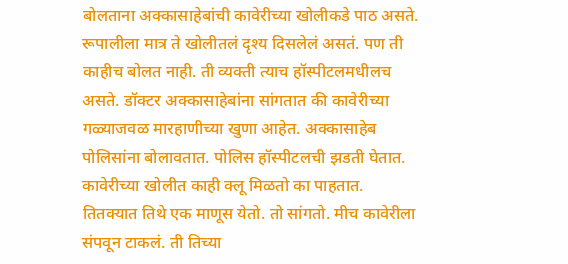बोलताना अक्कासाहेबांची कावेरीच्या खोलीकडे पाठ असते. रूपालीला मात्र ते खोलीतलं दृश्य दिसलेलं असतं. पण ती काहीच बोलत नाही. ती व्यक्ती त्याच हॉस्पीटलमधीलच असते. डॉक्टर अक्कासाहेबांना सांगतात की कावेरीच्या गळ्याजवळ मारहाणीच्या खुणा आहेत. अक्कासाहेब पोलिसांना बोलावतात. पोलिस हॉस्पीटलची झडती घेतात. कावेरीच्या खोलीत काही क्लू मिळतो का पाहतात. तितक्यात तिथे एक माणूस येतो. तो सांगतो. मीच कावेरीला संपवून टाकलं. ती तिच्या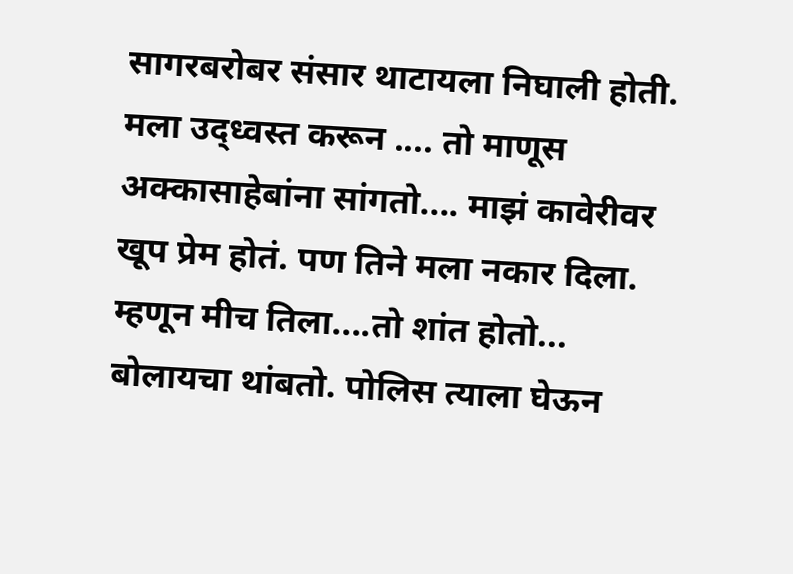सागरबरोबर संसार थाटायला निघाली होती. मला उद्ध्वस्त करून .... तो माणूस अक्कासाहेबांना सांगतो.... माझं कावेरीवर खूप प्रेम होतं. पण तिने मला नकार दिला. म्हणून मीच तिला....तो शांत होतो... बोलायचा थांबतो. पोलिस त्याला घेऊन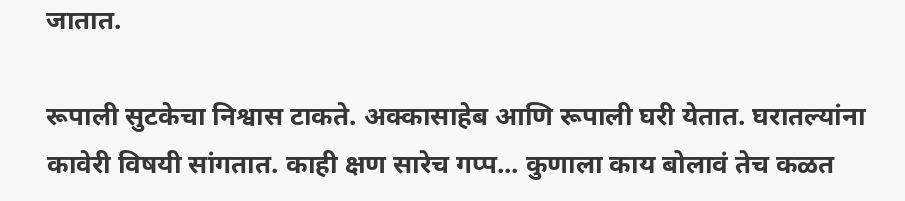जातात.

रूपाली सुटकेचा निश्वास टाकते. अक्कासाहेब आणि रूपाली घरी येतात. घरातल्यांना कावेरी विषयी सांगतात. काही क्षण सारेच गप्प... कुणाला काय बोलावं तेच कळत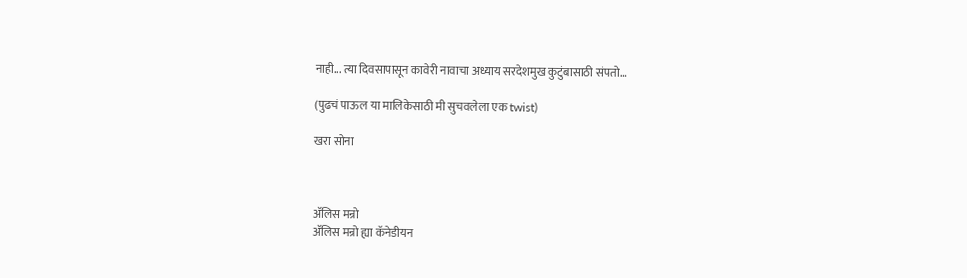नाही... त्या दिवसापासून कावेरी नावाचा अध्याय सरदेशमुख कुटुंबासाठी संपतो…

(पुढचं पाऊल या मालिकेसाठी मी सुचवलेला एक twist)

खरा सोना



ॲलिस मन्रो
ॲलिस मन्रो ह्या कॅनेडीयन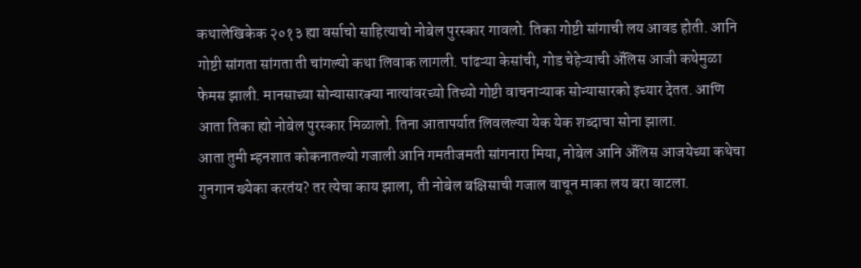कथालेखिकेक २०१३ ह्या वर्साचो साहित्याचो नोबेल पुरस्कार गावलो. तिका गोष्टी सांगाची लय आवड होती. आनि गोष्टी सांगता सांगता ती चांगल्यो कथा लिवाक लागली. पांढऱ्या केसांची, गोड चेहेऱ्याची ॲलिस आजी कथेमुळा फेमस झाली. मानसाच्या सोन्यासारक्या नात्यांवरच्यो तिच्यो गोष्टी वाचनाऱ्याक सोन्यासारको इच्यार देतत. आणि आता तिका ह्यो नोबेल पुरस्कार मिळालो. तिना आतापर्यात लिवलल्या येक येक शब्दाचा सोना झाला.
आता तुमी म्हनशात कोकनातल्यो गजाली आनि गमतीजमती सांगनारा मिया, नोबेल आनि ॲलिस आजयेच्या कथेचा गुनगान ख्येका करतंय? तर त्येचा काय झाला, ती नोबेल बक्षिसाची गजाल वाचून माका लय बरा वाटला.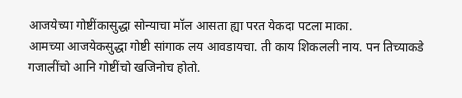आजयेच्या गोष्टींकासुद्धा सोन्याचा मॉल आसता ह्या परत येकदा पटला माका.
आमच्या आजयेकसुद्धा गोष्टी सांगाक लय आवडायचा. ती काय शिकलली नाय. पन तिच्याकडे गजालींचो आनि गोष्टींचो खजिनोच होतो.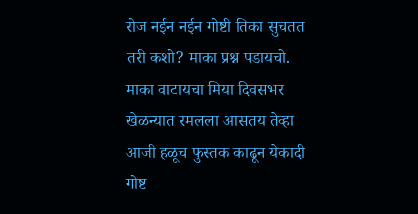रोज नईन नईन गोष्टी तिका सुचतत तरी कशो? माका प्रश्न पडायचो. माका वाटायचा मिया दिवसभर खेळन्यात रमलला आसतय तेव्हा आजी हळूच फुस्तक काढून येकादी गोष्ट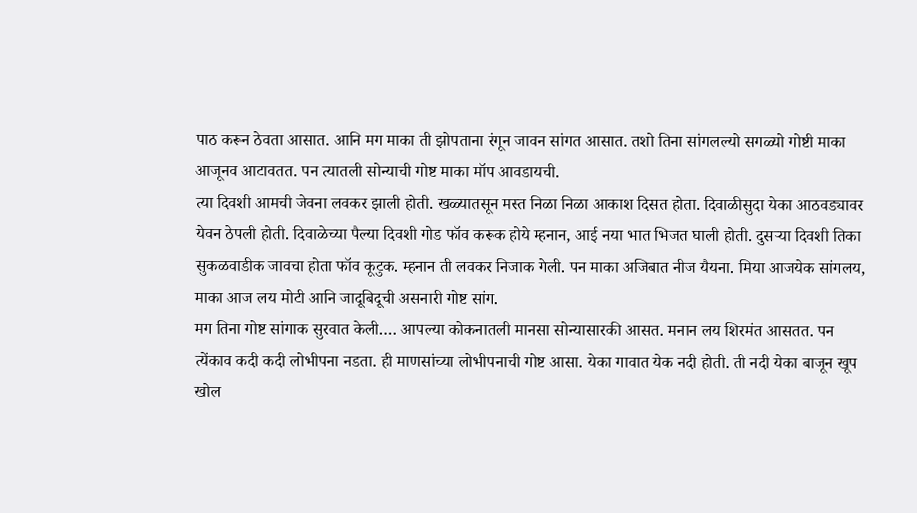पाठ करून ठेवता आसात. आनि मग माका ती झोपताना रंगून जावन सांगत आसात. तशो तिना सांगलल्यो सगळ्यो गोष्टी माका आजूनव आटावतत. पन त्यातली सोन्याची गोष्ट माका मॉप आवडायची.
त्या दिवशी आमची जेवना लवकर झाली होती. खळ्यातसून मस्त निळा निळा आकाश दिसत होता. दिवाळीसुदा येका आठवड्यावर येवन ठेपली होती. दिवाळेच्या पैल्या दिवशी गोड फॉव करूक होये म्हनान, आई नया भात भिजत घाली होती. दुसऱ्या दिवशी तिका सुकळवाडीक जावचा होता फॉव कूटुक. म्हनान ती लवकर निजाक गेली. पन माका अजिबात नीज यैयना. मिया आजयेक सांगलय, माका आज लय मोटी आनि जादूबिदूची असनारी गोष्ट सांग.
मग तिना गोष्ट सांगाक सुरवात केली…. आपल्या कोकनातली मानसा सोन्यासारकी आसत. मनान लय शिरमंत आसतत. पन त्येंकाव कदी कदी लोभीपना नडता. ही माणसांच्या लोभीपनाची गोष्ट आसा. येका गावात येक नदी होती. ती नदी येका बाजून खूप खोल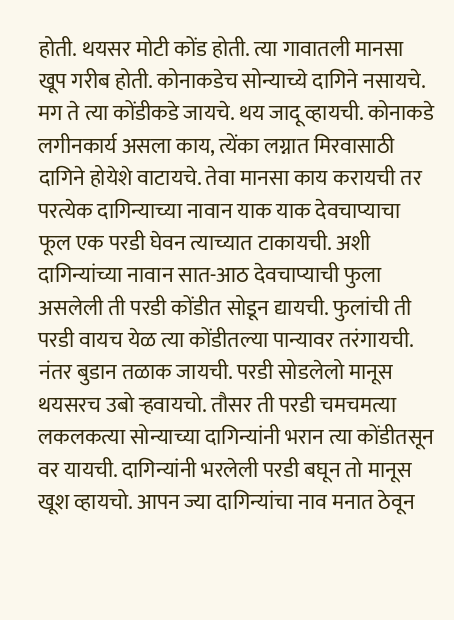होती. थयसर मोटी कोंड होती. त्या गावातली मानसा खूप गरीब होती. कोनाकडेच सोन्याच्ये दागिने नसायचे. मग ते त्या कोंडीकडे जायचे. थय जादू व्हायची. कोनाकडे लगीनकार्य असला काय, त्येंका लग्नात मिरवासाठी दागिने होयेशे वाटायचे. तेवा मानसा काय करायची तर परत्येक दागिन्याच्या नावान याक याक देवचाप्याचा फूल एक परडी घेवन त्याच्यात टाकायची. अशी दागिन्यांच्या नावान सात-आठ देवचाप्याची फुला असलेली ती परडी कोंडीत सोडून द्यायची. फुलांची ती परडी वायच येळ त्या कोंडीतल्या पान्यावर तरंगायची. नंतर बुडान तळाक जायची. परडी सोडलेलो मानूस थयसरच उबो ऱ्हवायचो. तौसर ती परडी चमचमत्या लकलकत्या सोन्याच्या दागिन्यांनी भरान त्या कोंडीतसून वर यायची. दागिन्यांनी भरलेली परडी बघून तो मानूस खूश व्हायचो. आपन ज्या दागिन्यांचा नाव मनात ठेवून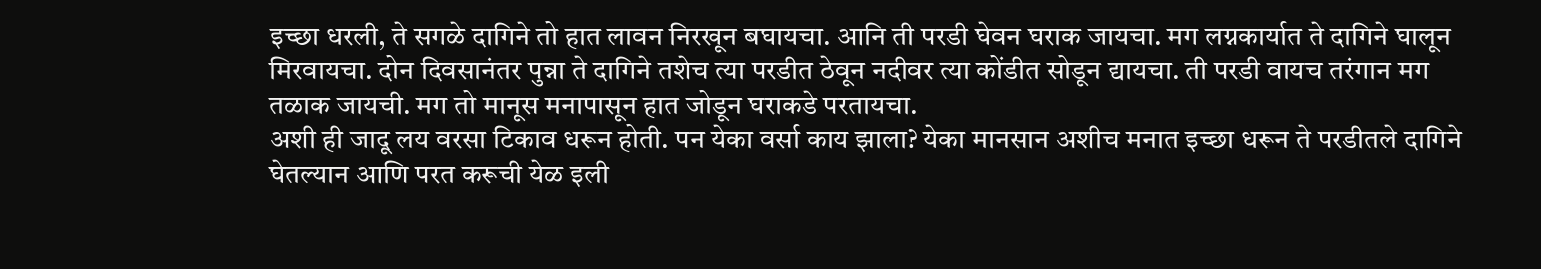इच्छा धरली, ते सगळे दागिने तो हात लावन निरखून बघायचा. आनि ती परडी घेवन घराक जायचा. मग लग्नकार्यात ते दागिने घालून मिरवायचा. दोन दिवसानंतर पुन्ना ते दागिने तशेच त्या परडीत ठेवून नदीवर त्या कोंडीत सोडून द्यायचा. ती परडी वायच तरंगान मग तळाक जायची. मग तो मानूस मनापासून हात जोडून घराकडे परतायचा.
अशी ही जादू लय वरसा टिकाव धरून होती. पन येका वर्सा काय झाला? येका मानसान अशीच मनात इच्छा धरून ते परडीतले दागिने घेतल्यान आणि परत करूची येळ इली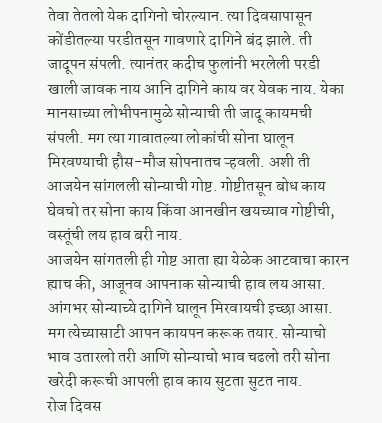तेवा तेतलो येक दागिनो चोरल्यान. त्या दिवसापासून कोंडीतल्या परडीतसून गावणारे दागिने बंद झाले. ती जादूपन संपली. त्यानंतर कदीच फुलांनी भरलेली परडी खाली जावक नाय आनि दागिने काय वर येवक नाय. येका मानसाच्या लोभीपनामुळे सोन्याची ती जादू कायमची संपली. मग त्या गावातल्या लोकांची सोना घालून मिरवण्याची हौस-मौज सोपनातच ऱ्हवली. अशी ती आजयेन सांगलली सोन्याची गोष्ट. गोष्टीतसून बोध काय घेवचो तर सोना काय किंवा आनखीन खयच्याव गोष्टीची, वस्तूंची लय हाव बरी नाय.
आजयेन सांगतली ही गोष्ट आता ह्या येळेक आटवाचा कारन ह्याच की, आजूनव आपनाक सोन्याची हाव लय आसा. आंगभर सोन्याच्ये दागिने घालून मिरवायची इच्छा आसा. मग त्येच्यासाटी आपन कायपन करूक तयार. सोन्याचो भाव उतारलो तरी आणि सोन्याचो भाव चढलो तरी सोना खरेदी करूची आपली हाव काय सुटता सुटत नाय.
रोज दिवस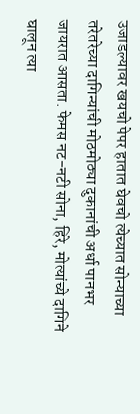उजाडल्यावर खयचो पेपर हातात घेवचो त्येच्यात सोन्याच्या तरेतरेच्या दागिन्यांची मोठमोठ्या दुकानांची अर्धा पानभर जायरात आसता. फेमस नट-नटी सोना, हिरे, मोत्यांच्ये दागिने घालून त्या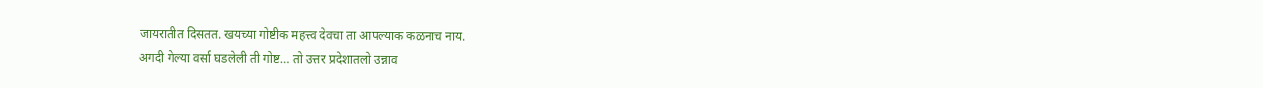जायरातीत दिसतत. खयच्या गोष्टीक महत्त्व देवचा ता आपल्याक कळनाच नाय.
अगदी गेल्या वर्सा घडलेली ती गोष्ट… तो उत्तर प्रदेशातलो उन्नाव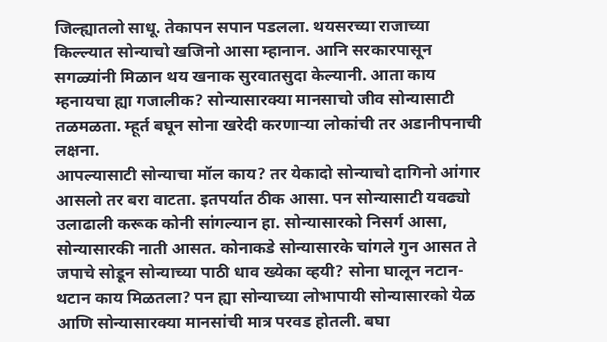जिल्ह्यातलो साधू. तेकापन सपान पडलला. थयसरच्या राजाच्या किल्ल्यात सोन्याचो खजिनो आसा म्हानान. आनि सरकारपासून सगळ्यांनी मिळान थय खनाक सुरवातसुदा केल्यानी. आता काय म्हनायचा ह्या गजालीक? सोन्यासारक्या मानसाचो जीव सोन्यासाटी तळमळता. म्हूर्त बघून सोना खरेदी करणाऱ्या लोकांची तर अडानीपनाची लक्षना.
आपल्यासाटी सोन्याचा मॉल काय? तर येकादो सोन्याचो दागिनो आंगार आसलो तर बरा वाटता. इतपर्यात ठीक आसा. पन सोन्यासाटी यवढ्यो उलाढाली करूक कोनी सांगल्यान हा. सोन्यासारको निसर्ग आसा, सोन्यासारकी नाती आसत. कोनाकडे सोन्यासारके चांगले गुन आसत ते जपाचे सोडून सोन्याच्या पाठी धाव ख्येका व्हयी? सोना घालून नटान-थटान काय मिळतला? पन ह्या सोन्याच्या लोभापायी सोन्यासारको येळ आणि सोन्यासारक्या मानसांची मात्र परवड होतली. बघा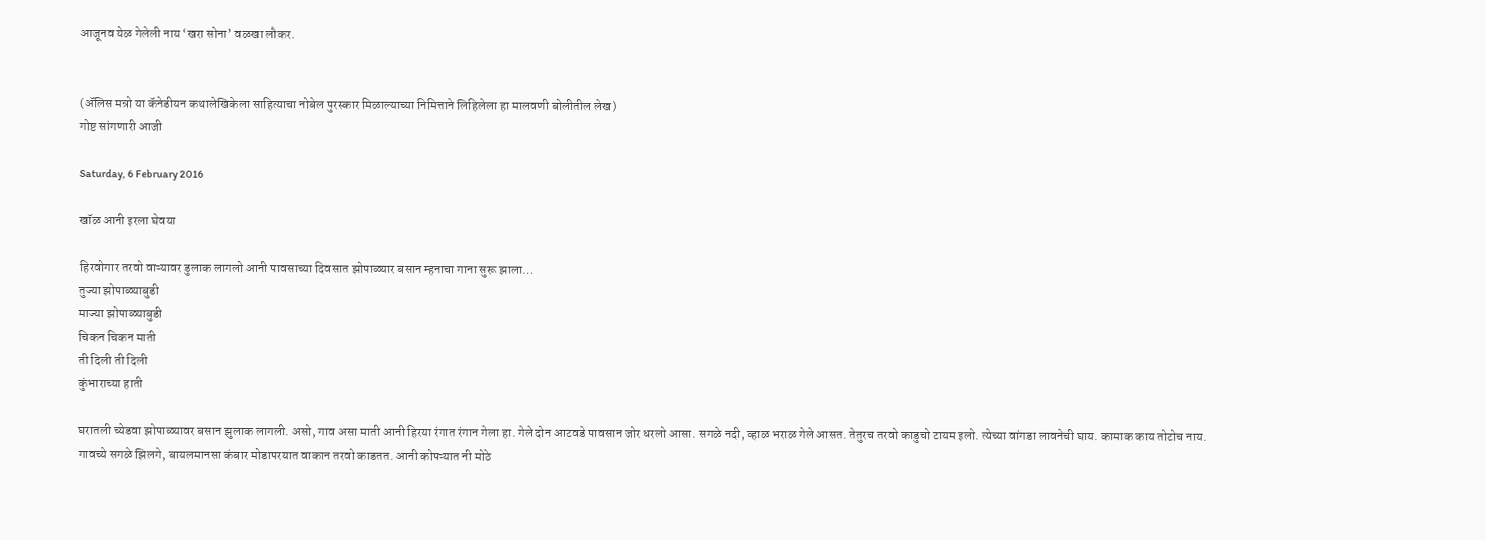आजूनव येळ गेलेली नाय ‘खरा सोना’ वळखा लौकर.


(ॲलिस मन्रो या कॅनेडीयन कथालेखिकेला साहित्याचा नोबेल पुरस्कार मिळाल्याच्या निमित्ताने लिहिलेला हा मालवणी बोलीतील लेख)
गोष्ट सांगणारी आजी

Saturday, 6 February 2016

खॉळ आनी इरला घेवया

हिरवोगार तरवो वाऱ्यावर डुलाक लागलो आनी पावसाच्या दिवसात झोपाळ्यार बसान म्हनाचा गाना सुरू झाला…
तुज्या झोपाळ्याबुडी
माज्या झोपाळ्याबुडी
चिकन चिकन माती
ती दिली ती दिली
कुंभाराच्या हाती

घरातली च्येडवा झोपाळ्यावर बसान झुलाक लागली. असो, गाव असा माती आनी हिरया रंगात रंगान गेला हा. गेले दोन आटवडे पावसान जोर धरलो आसा. सगळे नदी, व्हाळ भराळ गेले आसत. तेतुरच तरवो काडुचो टायम इलो. त्येच्या वांगडा लावनेची घाय. कामाक काय तोटोच नाय. गावच्ये सगळे झिलगे, बायलमानसा कंबार मोडापरयात वाकान तरवो काडतत. आनी कोपऱ्यात नी मोठे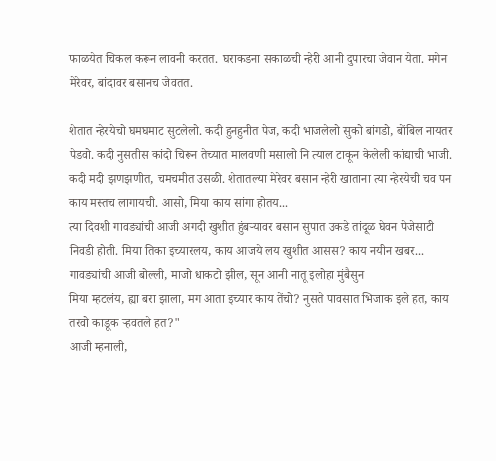फाळयेत चिकल करून लावनी करतत. घराकडना सकाळची न्हेरी आनी दुपारचा जेवान येता. मगेन मेरेवर, बांदावर बसानच जेवतत.

शेतात न्हेरयेचो घमघमाट सुटलेलो. कदी हुनहुनीत पेज, कदी भाजलेलो सुको बांगडो, बोंबिल नायतर पेडवो. कदी नुसतीस कांदो चिरून तेच्यात मालवणी मसालो नि त्याल टाकून केलेली कांद्याची भाजी. कदी मदी झणझणीत, चमचमीत उसळी. शेतातल्या मेरेवर बसान न्हेरी खाताना त्या न्हेरयेची चव पन काय मस्तच लागायची. आसो, मिया काय सांगा होतय...
त्या दिवशी गावड्यांची आजी अगदी खुशीत हुंबऱ्यावर बसान सुपात उकडे तांदूळ घेवन पेजेसाटी निवडी होती. मिया तिका इच्यारलय, काय आजये लय खुशीत आसस? काय नयीन खबर...
गावड्यांची आजी बोल्ली, माजो धाकटो झील, सून आनी नातू इलोहा मुंबैसुन
मिया म्हटलंय, ह्या बरा झाला, मग आता इच्यार काय तेंचो? नुसते पावसात भिजाक इले हत, काय तरवो काडूक ऱ्हवतले हत?"
आजी म्हनाली,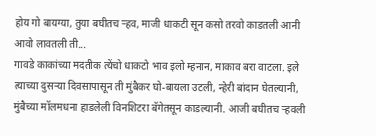होय गो बायग्या, तुया बघीतच ऱ्हव, माजी धाकटी सून कसो तरवो काडतली आनी आवो लावतली ती...
गावडे काकांच्या मदतीक त्येंचो धाकटो भाव इलो म्हनान, माकाव बरा वाटला. इले त्याच्या दुसऱ्या दिवसापासून ती मुंबैकर घो-बायला उटली, न्हेरी बांदान घेतल्यानी, मुंबैच्या मॉलमधना हाडलेली विनशिटरा बॅगेतसून काडल्यानी. आजी बघीतच ऱ्हवली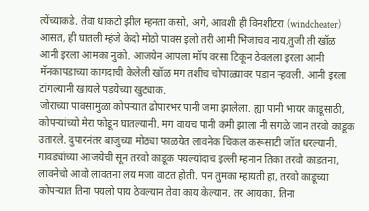त्येंच्याकडे. तेवा धाकटो झील म्हनता कसो, अगे, आवशी ही विनशीटरा (windcheater) आसत, ही घातली म्हंजे केदो मोठो पावस इलो तरी आमी भिजाचव नाय.तुजी ती खॉळ आनी इरला आमका नुको. आजयेन आपला मॉप वरसा टिकून ठेवलला इरला आनी मॅनकापडाच्या कागदाची केलेली खॉळ मग तशीच चोपाळ्यावर पडान ऱ्हवली. आनी इरला टांगल्यानी खायले पडयेच्या खुट्याक.
जोराच्या पावसामुळा कोपऱ्यात ढोपारभर पानी जमा झालेला. ह्या पानी भायर काडूसाठी, कोपऱ्यांच्यो मेरा फोडून घातल्यानी. मग वायच पानी कमी झाला नी सगळे जान तरवो काडूक उतारले. दुपारनंतर बाजुच्या मोठ्या फाळयेत लावनेक चिकल करूसाटी जॉत धरल्यानी. गावड्यांच्या आजयेची सून तरवो काडूक पयल्यांदाच इल्ली म्हनान तिका तरवो काडतना, लावनेचो आवो लावतना लय मजा वाटत होती. पन तुमका म्हायती हा, तरवो काडूच्या कोपऱ्यात तिना पयलो पाय ठेवल्यान तेवा काय केल्यान. तर आयका. तिना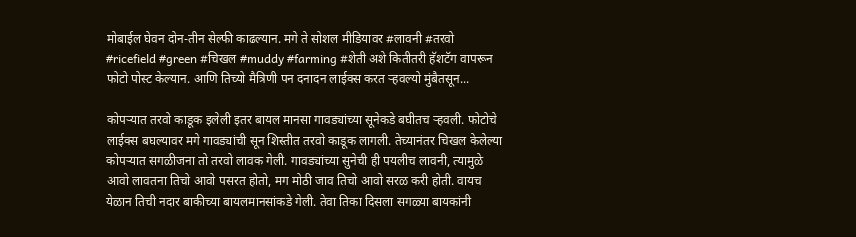मोबाईल घेवन दोन-तीन सेल्फी काढल्यान. मगे ते सोशल मीडियावर #लावनी #तरवो #ricefield #green #चिखल #muddy #farming #शेती अशे कितीतरी हॅशटॅग वापरून फोटो पोस्ट केल्यान. आणि तिच्यो मैत्रिणी पन दनादन लाईक्स करत ऱ्हवल्यो मुंबैतसून...

कोपऱ्यात तरवो काडूक इलेली इतर बायल मानसा गावड्यांच्या सूनेकडे बघीतच ऱ्हवली. फोटोचे लाईक्स बघल्यावर मगे गावड्यांची सून शिस्तीत तरवो काडूक लागली. तेच्यानंतर चिखल केलेल्या कोपऱ्यात सगळीजना तो तरवो लावक गेली. गावड्यांच्या सुनेची ही पयलीच लावनी, त्यामुळे आवो लावतना तिचो आवो पसरत होतो, मग मोठी जाव तिचो आवो सरळ करी होती. वायच येळान तिची नदार बाकीच्या बायलमानसांकडे गेली. तेवा तिका दिसला सगळ्या बायकांनी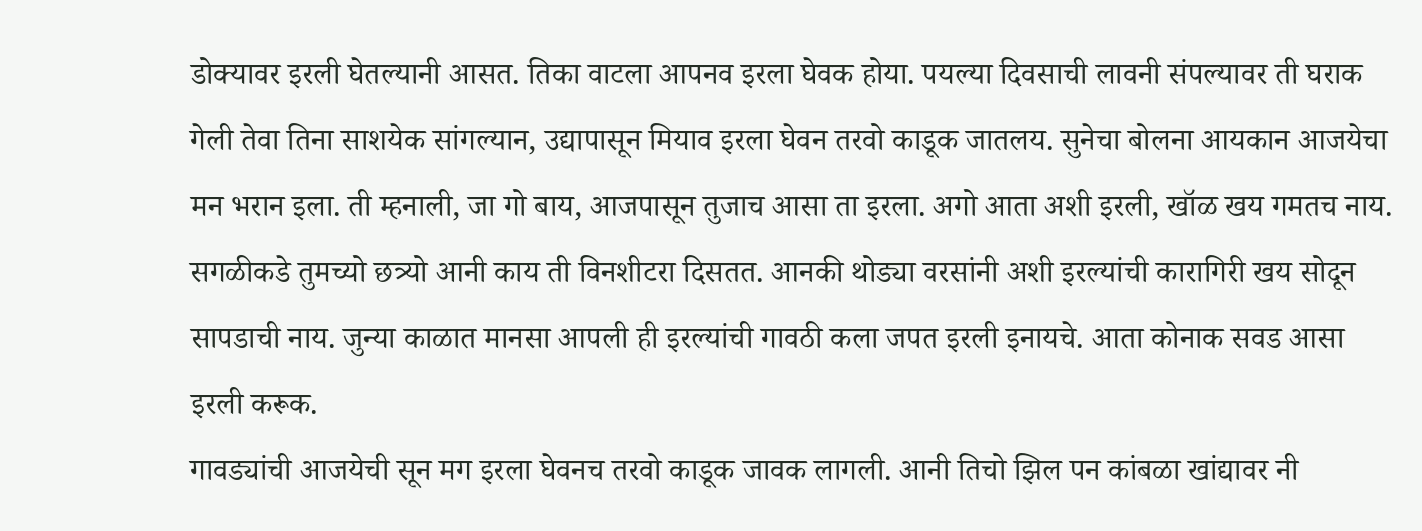डोक्यावर इरली घेतल्यानी आसत. तिका वाटला आपनव इरला घेवक होया. पयल्या दिवसाची लावनी संपल्यावर ती घराक गेली तेवा तिना साशयेक सांगल्यान, उद्यापासून मियाव इरला घेवन तरवो काडूक जातलय. सुनेचा बोलना आयकान आजयेचा मन भरान इला. ती म्हनाली, जा गो बाय, आजपासून तुजाच आसा ता इरला. अगो आता अशी इरली, खॉळ खय गमतच नाय. सगळीकडे तुमच्यो छत्र्यो आनी काय ती विनशीटरा दिसतत. आनकी थोड्या वरसांनी अशी इरल्यांची कारागिरी खय सोदून सापडाची नाय. जुन्या काळात मानसा आपली ही इरल्यांची गावठी कला जपत इरली इनायचे. आता कोनाक सवड आसा इरली करूक.
गावड्यांची आजयेची सून मग इरला घेवनच तरवो काडूक जावक लागली. आनी तिचो झिल पन कांबळा खांद्यावर नी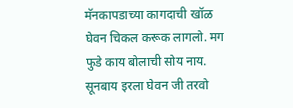मॅनकापडाच्या कागदाची खॉळ घेवन चिकल करूक लागलो. मग फुडे काय बोलाची सोय नाय.
सूनबाय इरला घेवन जी तरवो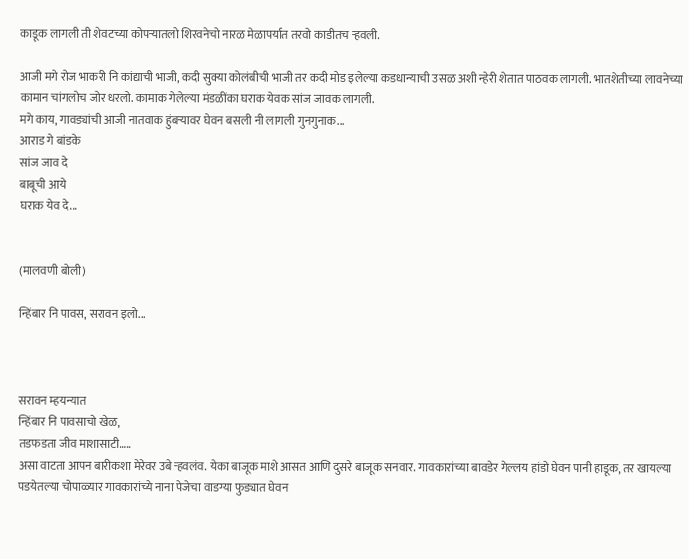काडूक लागली ती शेवटच्या कोपऱ्यातलो शिरवनेचो नारळ मेळापर्यात तरवो काडीतच ऱ्हवली.

आजी मगे रोज भाकरी नि कांद्याची भाजी, कदी सुक्या कोलंबीची भाजी तर कदी मोड इलेल्या कडधान्याची उसळ अशी न्हेरी शेतात पाठवक लागली. भातशेतीच्या लावनेच्या कामान चांगलोच जोर धरलो. कामाक गेलेल्या मंडळींका घराक येवक सांज जावक लागली.
मगे काय, गावड्यांची आजी नातवाक हुंबऱ्यावर घेवन बसली नी लागली गुनगुनाक...
आराड गे बांडके
सांज जाव दे
बाबूची आये
घराक येव दे...


(मालवणी बोली)

न्हिंबार नि पावस, सरावन इलो...



सरावन म्हयन्यात
न्हिंबार नि पावसाचो खेळ,
तडफडता जीव माशासाटी…..
असा वाटता आपन बारीकशा मेरेवर उबे ऱ्हवलंव. येका बाजूक माशे आसत आणि दुसरे बाजूक सनवार. गावकारांच्या बावडेर गेल्लय हांडो घेवन पानी हाडूक, तर खायल्या पडयेतल्या चोपाळ्यार गावकारांच्ये नाना पेजेचा वाडग्या फुड्यात घेवन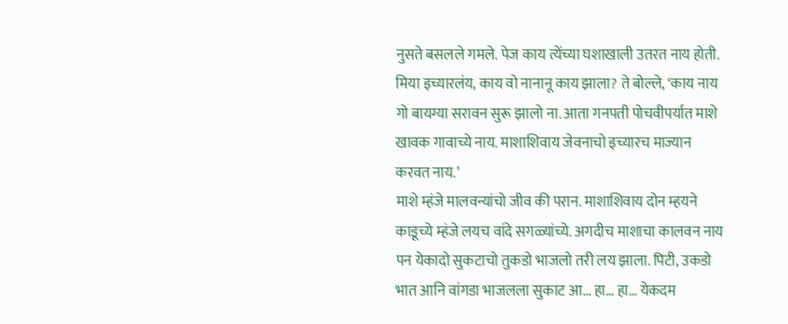नुसते बसलले गमले. पेज काय त्येंच्या घशाखाली उतरत नाय होती. मिया इच्यारलंय, काय वो नानानू काय झाला? ते बोल्ले, ‘काय नाय गो बायग्या सरावन सुरू झालो ना. आता गनपती पोचवीपर्यात माशे खावक गावाच्ये नाय. माशाशिवाय जेवनाचो इच्यारच माज्यान करवत नाय.’
माशे म्हंजे मालवन्यांचो जीव की परान. माशाशिवाय दोन म्हयने काडूच्ये म्हंजे लयच वांदे सगळ्यांच्ये. अगदीच माशाचा कालवन नाय पन येकादो सुकटाचो तुकडो भाजलो तरी लय झाला. पिटी, उकडो भात आनि वांगडा भाजलला सुकाट आ… हा… हा… येकदम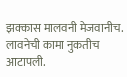झक्कास मालवनी मेजवानीच.
लावनेची कामा नुकतीच आटापली.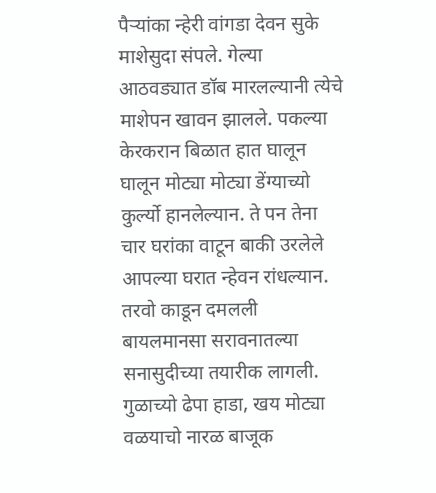पैऱ्यांका न्हेरी वांगडा देवन सुके माशेसुदा संपले. गेल्या आठवड्यात डॉब मारलल्यानी त्येचे माशेपन खावन झालले. पकल्या केरकरान बिळात हात घालून घालून मोट्या मोट्या डेंग्याच्यो कुर्ल्यो हानलेल्यान. ते पन तेना चार घरांका वाटून बाकी उरलेले आपल्या घरात न्हेवन रांधल्यान.
तरवो काडून दमलली बायलमानसा सरावनातल्या सनासुदीच्या तयारीक लागली. गुळाच्यो ढेपा हाडा, खय मोट्या वळयाचो नारळ बाजूक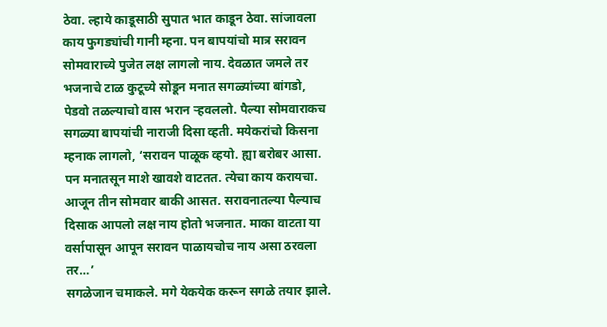ठेवा. ल्हाये काडूसाठी सुपात भात काडून ठेवा. सांजावला काय फुगड्यांची गानी म्हना. पन बापयांचो मात्र सरावन सोमवाराच्ये पुजेत लक्ष लागलो नाय. देवळात जमले तर भजनाचे टाळ कुटूच्ये सोडून मनात सगळ्यांच्या बांगडो, पेडवो तळल्याचो वास भरान ऱ्हवललो. पैल्या सोमवाराकच सगळ्या बापयांची नाराजी दिसा व्हती. मयेकरांचो किसना म्हनाक लागलो, ‘सरावन पाळूक व्हयो. ह्या बरोबर आसा. पन मनातसून माशे खावशे वाटतत. त्येचा काय करायचा. आजून तीन सोमवार बाकी आसत. सरावनातल्या पैल्याच दिसाक आपलो लक्ष नाय होतो भजनात. माका वाटता या वर्सापासून आपून सरावन पाळायचोच नाय असा ठरवला तर…’
सगळेजान चमाकले. मगे येकयेक करून सगळे तयार झाले.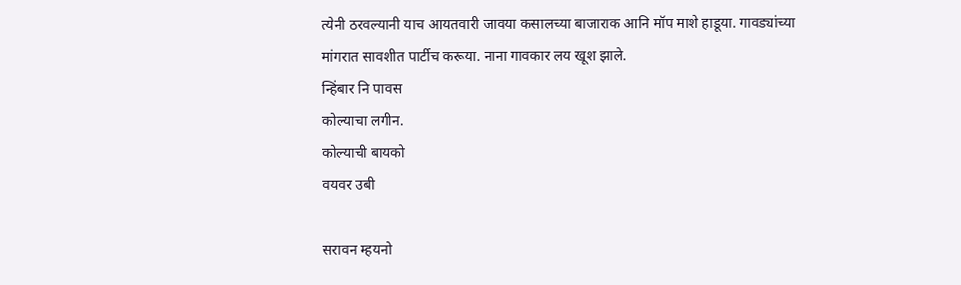त्येनी ठरवल्यानी याच आयतवारी जावया कसालच्या बाजाराक आनि मॉप माशे हाडूया. गावड्यांच्या मांगरात सावशीत पार्टीच करूया. नाना गावकार लय खूश झाले.
न्हिंबार नि पावस
कोल्याचा लगीन.
कोल्याची बायको
वयवर उबी

सरावन म्हयनो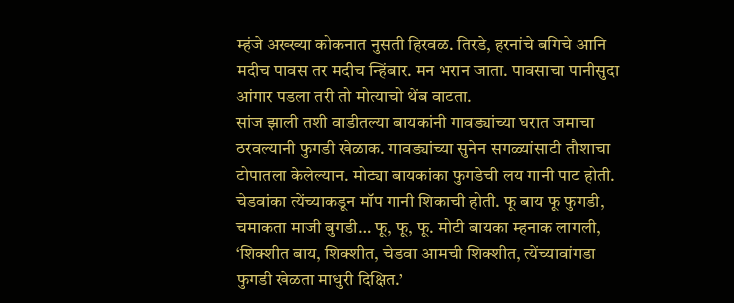म्हंजे अख्ख्या कोकनात नुसती हिरवळ. तिरडे, हरनांचे बगिचे आनि मदीच पावस तर मदीच न्हिंबार. मन भरान जाता. पावसाचा पानीसुदा आंगार पडला तरी तो मोत्याचो थेंब वाटता.
सांज झाली तशी वाडीतल्या बायकांनी गावड्यांच्या घरात जमाचा ठरवल्यानी फुगडी खेळाक. गावड्यांच्या सुनेन सगळ्यांसाटी तौशाचा टोपातला केलेल्यान. मोट्या बायकांका फुगडेची लय गानी पाट होती. चेडवांका त्येंच्याकडून मॉप गानी शिकाची होती. फू बाय फू फुगडी, चमाकता माजी बुगडी… फू, फू, फू. मोटी बायका म्हनाक लागली, ‘शिक्शीत बाय, शिक्शीत, चेडवा आमची शिक्शीत, त्येंच्यावांगडा फुगडी खेळता माधुरी दिक्षित.’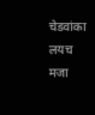चेडवांका लयच मजा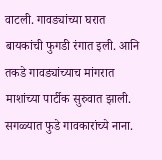वाटली. गावड्यांच्या घरात बायकांची फुगडी रंगात इली. आनि तकडे गावड्यांच्याच मांगरात माशांच्या पार्टीक सुरुवात झाली. सगळ्यात फुडे गावकारांच्ये नाना.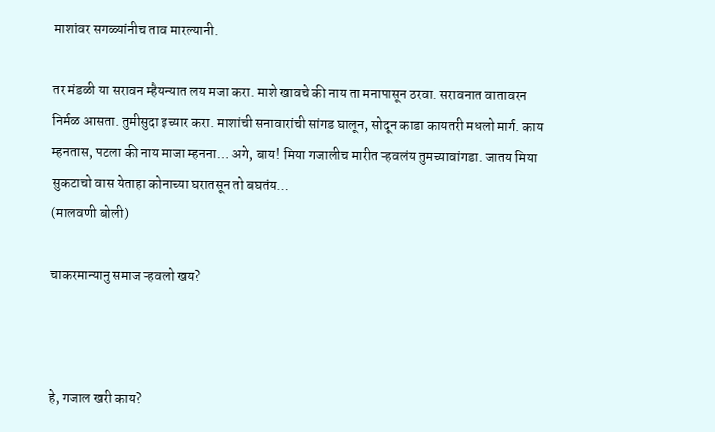माशांवर सगळ्यांनीच ताव मारल्यानी.

तर मंडळी या सरावन म्हैयन्यात लय मजा करा. माशे खावचे की नाय ता मनापासून ठरवा. सरावनात वातावरन निर्मळ आसता. तुमीसुदा इच्यार करा. माशांची सनावारांची सांगड घालून, सोदून काडा कायतरी मधलो मार्ग. काय म्हनतास, पटला की नाय माजा म्हनना… अगे, बाय! मिया गजालीच मारीत ऱ्हवलंय तुमच्यावांगडा. जातय मिया सुकटाचो वास येताहा कोनाच्या घरातसून तो बघतंय…
(मालवणी बोली)

चाकरमान्यानु समाज ऱ्हवलो खय?



हे, गजाल खरी काय?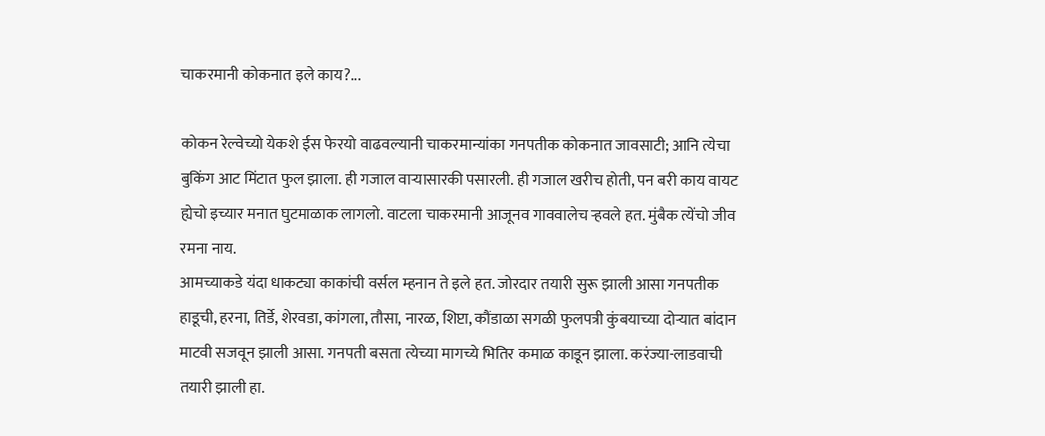चाकरमानी कोकनात इले काय?...

कोकन रेल्वेच्यो येकशे ईस फेरयो वाढवल्यानी चाकरमान्यांका गनपतीक कोकनात जावसाटी; आनि त्येचा बुकिंग आट मिंटात फुल झाला. ही गजाल वाऱ्यासारकी पसारली. ही गजाल खरीच होती, पन बरी काय वायट ह्येचो इच्यार मनात घुटमाळाक लागलो. वाटला चाकरमानी आजूनव गाववालेच ऱ्हवले हत. मुंबैक त्येंचो जीव रमना नाय.
आमच्याकडे यंदा धाकट्या काकांची वर्सल म्हनान ते इले हत. जोरदार तयारी सुरू झाली आसा गनपतीक हाडूची, हरना, तिर्डे, शेरवडा, कांगला, तौसा, नारळ, शिप्टा, कौंडाळा सगळी फुलपत्री कुंबयाच्या दोऱ्यात बांदान माटवी सजवून झाली आसा. गनपती बसता त्येच्या मागच्ये भितिर कमाळ काडून झाला. करंज्या-लाडवाची तयारी झाली हा.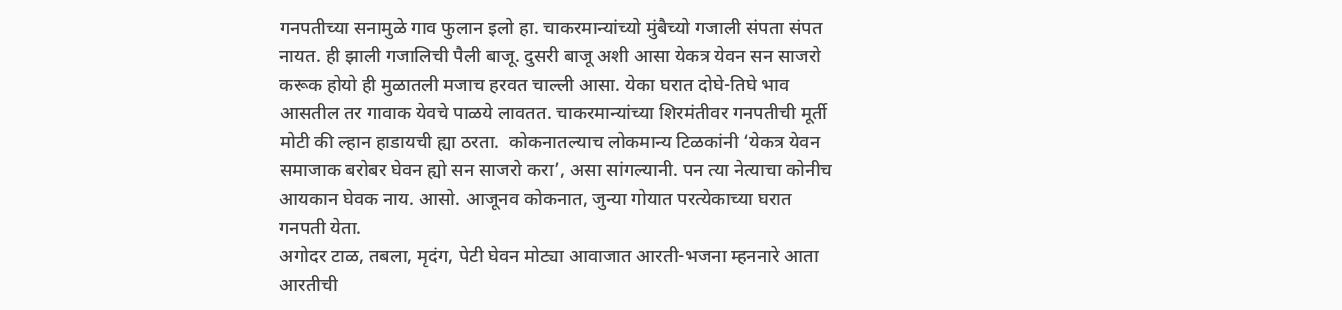गनपतीच्या सनामुळे गाव फुलान इलो हा. चाकरमान्यांच्यो मुंबैच्यो गजाली संपता संपत नायत. ही झाली गजालिची पैली बाजू. दुसरी बाजू अशी आसा येकत्र येवन सन साजरो करूक होयो ही मुळातली मजाच हरवत चाल्ली आसा. येका घरात दोघे-तिघे भाव आसतील तर गावाक येवचे पाळये लावतत. चाकरमान्यांच्या शिरमंतीवर गनपतीची मूर्ती मोटी की ल्हान हाडायची ह्या ठरता.  कोकनातल्याच लोकमान्य टिळकांनी ‘येकत्र येवन समाजाक बरोबर घेवन ह्यो सन साजरो करा’, असा सांगल्यानी. पन त्या नेत्याचा कोनीच आयकान घेवक नाय. आसो. आजूनव कोकनात, जुन्या गोयात परत्येकाच्या घरात गनपती येता.
अगोदर टाळ, तबला, मृदंग, पेटी घेवन मोट्या आवाजात आरती-भजना म्हननारे आता आरतीची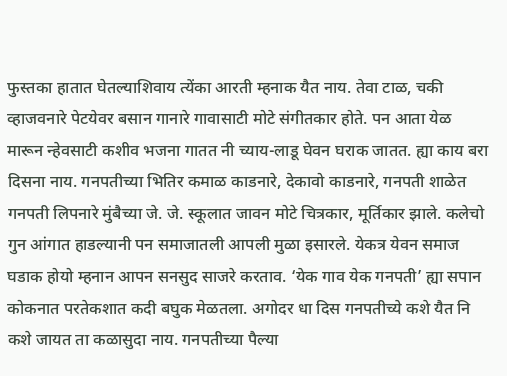फुस्तका हातात घेतल्याशिवाय त्येंका आरती म्हनाक यैत नाय. तेवा टाळ, चकी व्हाजवनारे पेटयेवर बसान गानारे गावासाटी मोटे संगीतकार होते. पन आता येळ मारून न्हेवसाटी कशीव भजना गातत नी च्याय-लाडू घेवन घराक जातत. ह्या काय बरा दिसना नाय. गनपतीच्या भितिर कमाळ काडनारे, देकावो काडनारे, गनपती शाळेत गनपती लिपनारे मुंबैच्या जे. जे. स्कूलात जावन मोटे चित्रकार, मूर्तिकार झाले. कलेचो गुन आंगात हाडल्यानी पन समाजातली आपली मुळा इसारले. येकत्र येवन समाज घडाक होयो म्हनान आपन सनसुद साजरे करताव. ‘येक गाव येक गनपती’ ह्या सपान कोकनात परतेकशात कदी बघुक मेळतला. अगोदर धा दिस गनपतीच्ये कशे यैत नि कशे जायत ता कळासुदा नाय. गनपतीच्या पैल्या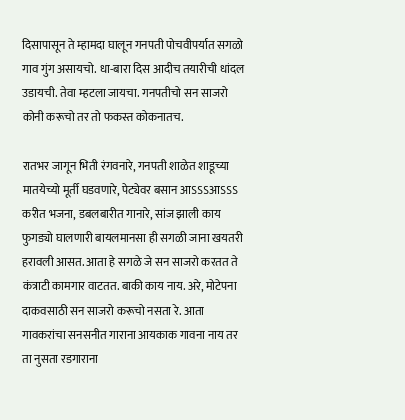दिसापासून ते म्हामदा घालून गनपती पोचवीपर्यात सगळो गाव गुंग असायचो. धा-बारा दिस आदीच तयारीची धांदल उडायची. तेवा म्हटला जायचा. गनपतीचो सन साजरो कोनी करूचो तर तो फकस्त कोकनातच.

रातभर जागून भिती रंगवनारे, गनपती शाळेत शाडूच्या मातयेच्यो मूर्ती घडवणारे, पेट्येवर बसान आऽऽऽआऽऽऽ करीत भजना, डबलबारीत गानारे, सांज झाली काय फुगड्यो घालणारी बायलमानसा ही सगळी जाना खयतरी हरावली आसत. आता हे सगळे जे सन साजरो करतत ते कंत्राटी कामगार वाटतत. बाकी काय नाय. अरे, मोटेपना दाकवसाठी सन साजरो करूचो नसता रे. आता गावकरांचा सनसनीत गाराना आयकाक गावना नाय तर ता नुसता रडगाराना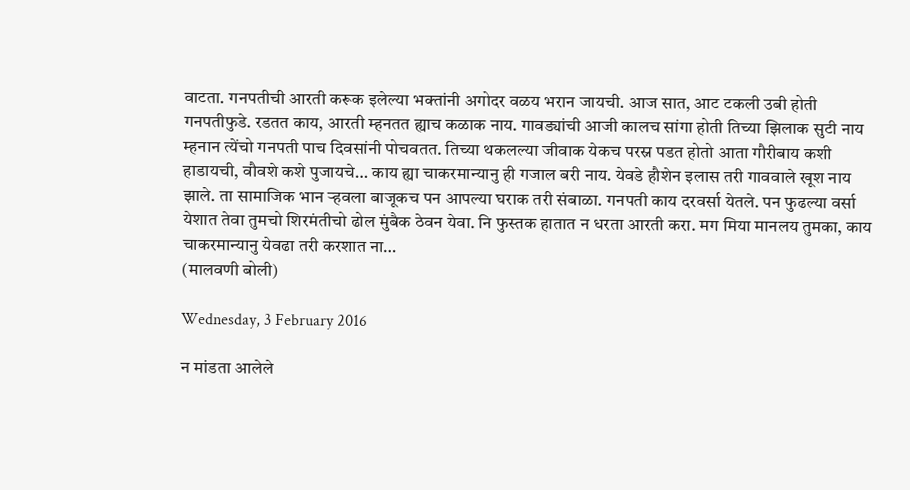वाटता. गनपतीची आरती करूक इलेल्या भक्तांनी अगोदर वळय भरान जायची. आज सात, आट टकली उबी होती गनपतीफुडे. रडतत काय, आरती म्हनतत ह्याच कळाक नाय. गावड्यांची आजी कालच सांगा होती तिच्या झिलाक सुटी नाय म्हनान त्येंचो गनपती पाच दिवसांनी पोचवतत. तिच्या थकलल्या जीवाक येकच परस्न पडत होतो आता गौरीबाय कशी हाडायची, वौवशे कशे पुजायचे… काय ह्या चाकरमान्यानु ही गजाल बरी नाय. येवडे हौशेन इलास तरी गाववाले खूश नाय झाले. ता सामाजिक भान ऱ्हवला बाजूकच पन आपल्या घराक तरी संबाळा. गनपती काय दरवर्सा येतले. पन फुढल्या वर्सा येशात तेवा तुमचो शिरमंतीचो ढोल मुंबैक ठेवन येवा. नि फुस्तक हातात न धरता आरती करा. मग मिया मानलय तुमका, काय चाकरमान्यानु येवढा तरी करशात ना…
(मालवणी बोली)

Wednesday, 3 February 2016

न मांडता आलेले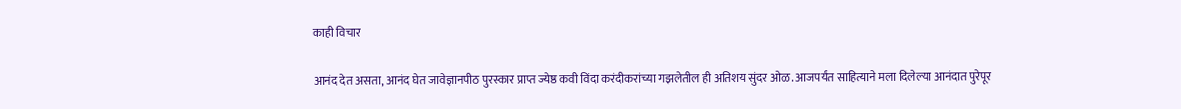काही विचार

आनंद देत असता, आनंद घेत जावेज्ञानपीठ पुरस्कार प्राप्त ज्येष्ठ कवी विंदा करंदीकरांच्या गझलेतील ही अतिशय सुंदर ओळ. आजपर्यंत साहित्याने मला दिलेल्या आनंदात पुरेपूर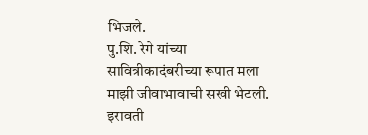भिजले.
पु.शि. रेगे यांच्या सावित्रीकादंबरीच्या रूपात मला माझी जीवाभावाची सखी भेटली.
इरावती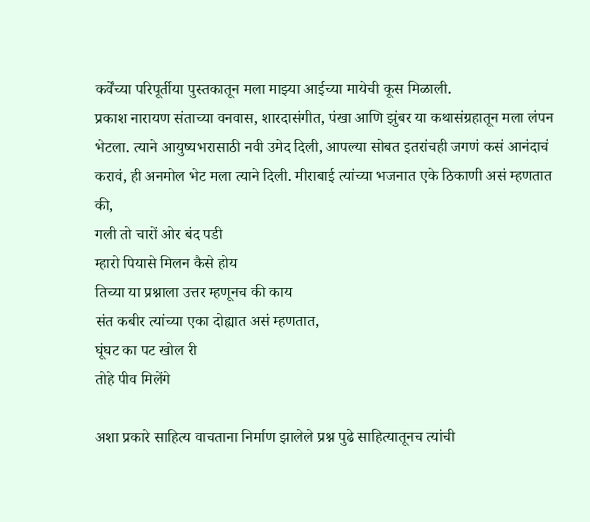कर्वेंच्या परिपूर्तीया पुस्तकातून मला माझ्या आईच्या मायेची कूस मिळाली.
प्रकाश नारायण संताच्या वनवास, शारदासंगीत, पंखा आणि झुंबर या कथासंग्रहातून मला लंपन भेटला. त्याने आयुष्यभरासाठी नवी उमेद दिली, आपल्या सोबत इतरांचही जगणं कसं आनंदाचं करावं, ही अनमोल भेट मला त्याने दिली. मीराबाई त्यांच्या भजनात एके ठिकाणी असं म्हणतात की,
गली तो चारों ओर बंद पडी
म्हारो पियासे मिलन कैसे होय
तिच्या या प्रश्नाला उत्तर म्हणूनच की काय
संत कबीर त्यांच्या एका दोह्यात असं म्हणतात,
घूंघट का पट खोल री
तोहे पीव मिलेंगे

अशा प्रकारे साहित्य वाचताना निर्माण झालेले प्रश्न पुढे साहित्यातूनच त्यांची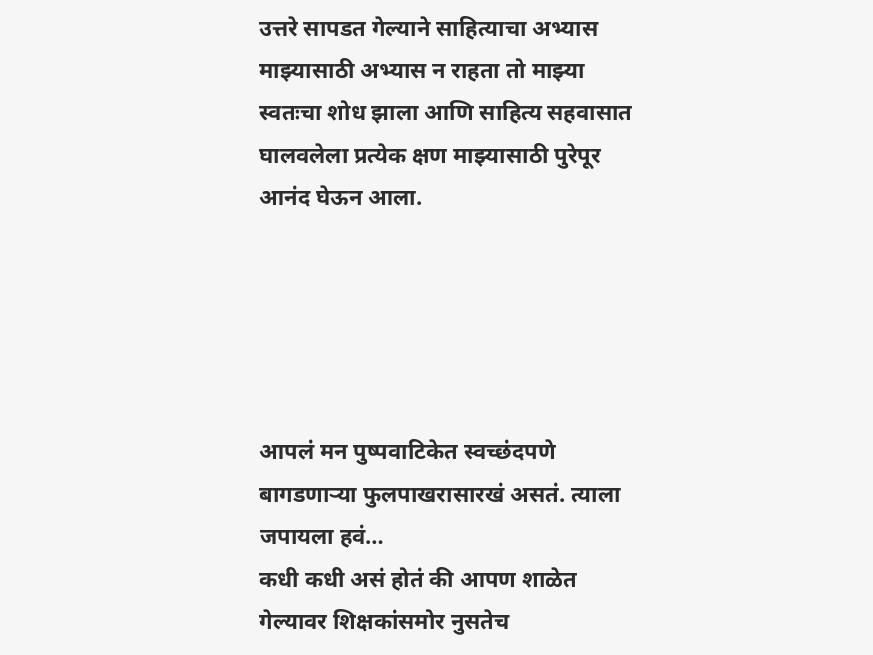उत्तरे सापडत गेल्याने साहित्याचा अभ्यास माझ्यासाठी अभ्यास न राहता तो माझ्या स्वतःचा शोध झाला आणि साहित्य सहवासात घालवलेला प्रत्येक क्षण माझ्यासाठी पुरेपूर आनंद घेऊन आला.





आपलं मन पुष्पवाटिकेत स्वच्छंदपणे बागडणाऱ्या फुलपाखरासारखं असतं. त्याला जपायला हवं…
कधी कधी असं होतं की आपण शाळेत गेल्यावर शिक्षकांसमोर नुसतेच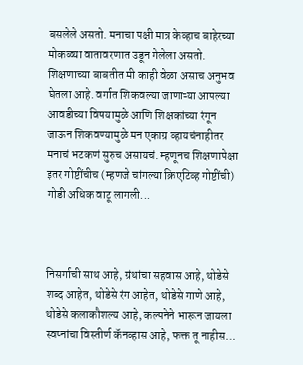बसलेले असतो. मनाचा पक्षी मात्र केव्हाच बाहेरच्या मोकळ्या वातावरणात उडून गेलेला असतो. शिक्षणाच्या बाबतीत मी काही वेळा असाच अनुभव घेतला आहे. वर्गात शिकवल्या जाणाऱ्या आपल्या आवडीच्या विषयामुळे आणि शिक्षकांच्या रंगून जाऊन शिकवण्यामुळे मन एकाग्र व्हायचंनाहीतर मनाचं भटकणं सुरुच असायचं. म्हणूनच शिक्षणापेक्षा इतर गोष्टींचीच (म्हणजे चांगल्या क्रिएटिव्ह गोष्टींची) गोडी अधिक वाटू लागली...



निसर्गाची साथ आहे, ग्रंथांचा सहवास आहे, थोडेसे शब्द आहेत, थोडेसे रंग आहेत, थोडेसे गाणे आहे, थोडेसे कलाकौशल्य आहे, कल्पनेने भारून जायला स्वप्नांचा विस्तीर्ण कॅनव्हास आहे, फक्त तू नाहीस…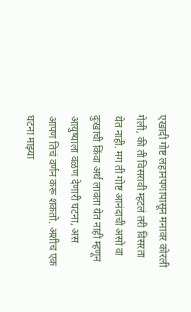एखादी गोष्ट लहानपणापासून मनावर कोरली गेली, की ती विसरावी म्हटलं तरी विसरता येत नाही. मग ती गोष्ट आनंदाची असो वा दुःखाची किंवा अर्थ लावता येत नाही म्हणून आयुष्याला वळण देणारी घटना, अस आपण तिचं वर्णन करू शकतो. अशीच एक घटना माझ्या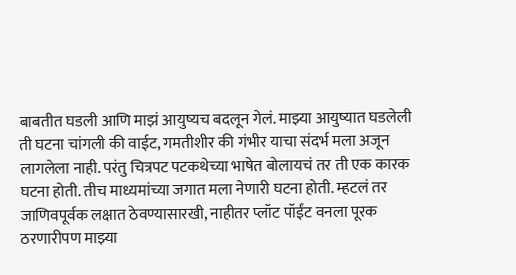बाबतीत घडली आणि माझं आयुष्यच बदलून गेलं. माझ्या आयुष्यात घडलेली ती घटना चांगली की वाईट, गमतीशीर की गंभीर याचा संदर्भ मला अजून लागलेला नाही. परंतु चित्रपट पटकथेच्या भाषेत बोलायचं तर ती एक कारक घटना होती. तीच माध्यमांच्या जगात मला नेणारी घटना होती. म्हटलं तर जाणिवपूर्वक लक्षात ठेवण्यासारखी, नाहीतर प्लॉट पॉईंट वनला पूरक ठरणारीपण माझ्या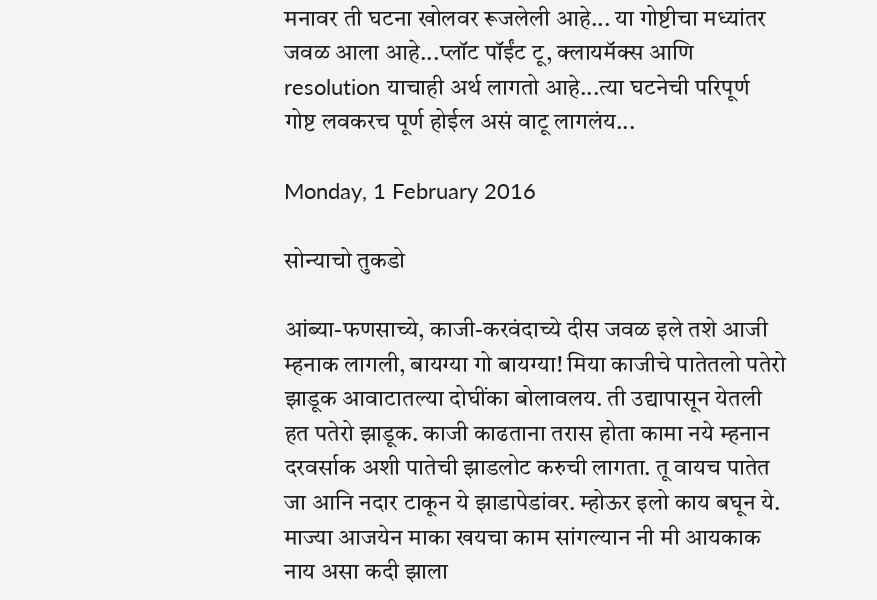मनावर ती घटना खोलवर रूजलेली आहे... या गोष्टीचा मध्यांतर जवळ आला आहे...प्लॉट पॉईंट टू, क्लायमॅक्स आणि resolution याचाही अर्थ लागतो आहे...त्या घटनेची परिपूर्ण गोष्ट लवकरच पूर्ण होईल असं वाटू लागलंय...

Monday, 1 February 2016

सोन्याचो तुकडो

आंब्या-फणसाच्ये, काजी-करवंदाच्ये दीस जवळ इले तशे आजी म्हनाक लागली, बायग्या गो बायग्या! मिया काजीचे पातेतलो पतेरो झाडूक आवाटातल्या दोघींका बोलावलय. ती उद्यापासून येतली हत पतेरो झाडूक. काजी काढताना तरास होता कामा नये म्हनान दरवर्साक अशी पातेची झाडलोट करुची लागता. तू वायच पातेत जा आनि नदार टाकून ये झाडापेडांवर. म्होऊर इलो काय बघून ये.
माज्या आजयेन माका खयचा काम सांगल्यान नी मी आयकाक नाय असा कदी झाला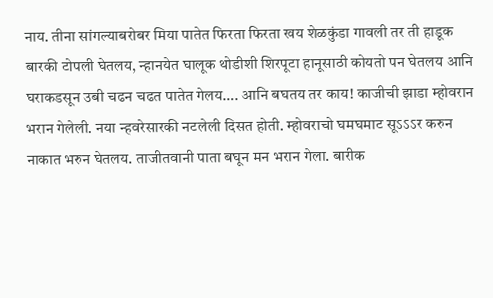नाय. तीना सांगल्याबरोबर मिया पातेत फिरता फिरता खय शेळकुंडा गावली तर ती हाडूक बारकी टोपली घेतलय, न्हानयेत घालूक थोडीशी शिरपूटा हानूसाठी कोयतो पन घेतलय आनि घराकडसून उबी चढन चढत पातेत गेलय…. आनि बघतय तर काय! काजीची झाडा म्होवरान भरान गेलेली. नया न्हवरेसारकी नटलेली दिसत होती. म्होवराचो घमघमाट सूऽऽऽर करुन नाकात भरुन घेतलय. ताजीतवानी पाता बघून मन भरान गेला. बारीक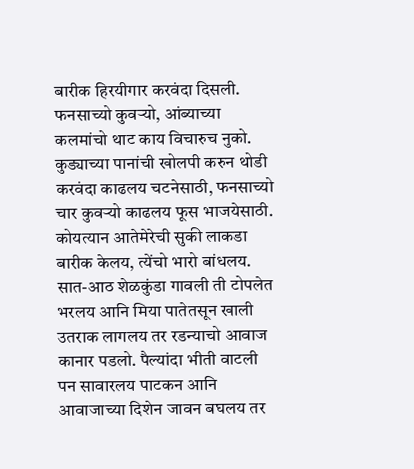बारीक हिरयीगार करवंदा दिसली. फनसाच्यो कुवऱ्यो, आंब्याच्या कलमांचो थाट काय विचारुच नुको.
कुड्याच्या पानांची खोलपी करुन थोडी करवंदा काढलय चटनेसाठी, फनसाच्यो चार कुवऱ्यो काढलय फूस भाजयेसाठी. कोयत्यान आतेमेरेची सुकी लाकडा बारीक केलय, त्येंचो भारो बांधलय. सात-आठ शेळकुंडा गावली ती टोपलेत भरलय आनि मिया पातेतसून खाली उतराक लागलय तर रडन्याचो आवाज कानार पडलो. पैल्यांदा भीती वाटली पन सावारलय पाटकन आनि आवाजाच्या दिशेन जावन बघलय तर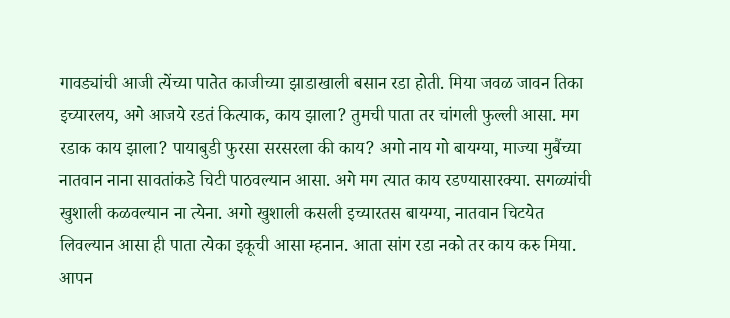गावड्यांची आजी त्येंच्या पातेत काजीच्या झाडाखाली बसान रडा होती. मिया जवळ जावन तिका इच्यारलय, अगे आजये रडतं कित्याक, काय झाला? तुमची पाता तर चांगली फुल्ली आसा. मग रडाक काय झाला? पायाबुडी फुरसा सरसरला की काय? अगो नाय गो बायग्या, माज्या मुबैंच्या नातवान नाना सावतांकडे चिटी पाठवल्यान आसा. अगे मग त्यात काय रडण्यासारक्या. सगळ्यांची खुशाली कळवल्यान ना त्येना. अगो खुशाली कसली इच्यारतस बायग्या, नातवान चिटयेत लिवल्यान आसा ही पाता त्येका इकूची आसा म्हनान. आता सांग रडा नको तर काय करु मिया. आपन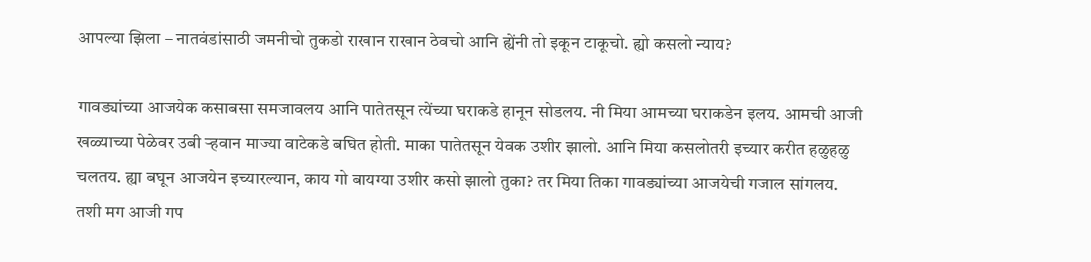आपल्या झिला – नातवंडांसाठी जमनीचो तुकडो राखान राखान ठेवचो आनि ह्येंनी तो इकून टाकूचो. ह्यो कसलो न्याय?

गावड्यांच्या आजयेक कसाबसा समजावलय आनि पातेतसून त्येंच्या घराकडे हानून सोडलय. नी मिया आमच्या घराकडेन इलय. आमची आजी खळ्याच्या पेळेवर उबी ऱ्हवान माज्या वाटेकडे बघित होती. माका पातेतसून येवक उशीर झालो. आनि मिया कसलोतरी इच्यार करीत हळुहळु चलतय. ह्या बघून आजयेन इच्यारल्यान, काय गो बायग्या उशीर कसो झालो तुका? तर मिया तिका गावड्यांच्या आजयेची गजाल सांगलय. तशी मग आजी गप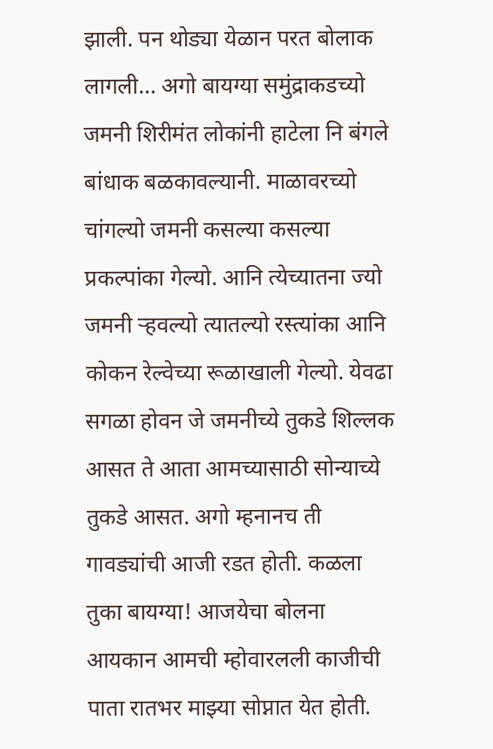झाली. पन थोड्या येळान परत बोलाक लागली… अगो बायग्या समुंद्राकडच्यो जमनी शिरीमंत लोकांनी हाटेला नि बंगले बांधाक बळकावल्यानी. माळावरच्यो चांगल्यो जमनी कसल्या कसल्या प्रकल्पांका गेल्यो. आनि त्येच्यातना ज्यो जमनी ऱ्हवल्यो त्यातल्यो रस्त्यांका आनि कोकन रेल्वेच्या रूळाखाली गेल्यो. येवढा सगळा होवन जे जमनीच्ये तुकडे शिल्लक आसत ते आता आमच्यासाठी सोन्याच्ये तुकडे आसत. अगो म्हनानच ती गावड्यांची आजी रडत होती. कळला तुका बायग्या! आजयेचा बोलना आयकान आमची म्होवारलली काजीची पाता रातभर माझ्या सोप्नात येत होती.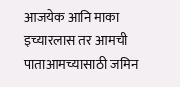आजयेक आनि माका इच्यारलास तर आमची पाताआमच्यासाठी जमिन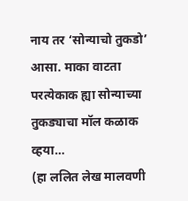नाय तर ‘सोन्याचो तुकडो’ आसा. माका वाटता परत्येकाक ह्या सोन्याच्या तुकड्याचा मॉल कळाक व्हया…
(हा ललित लेख मालवणी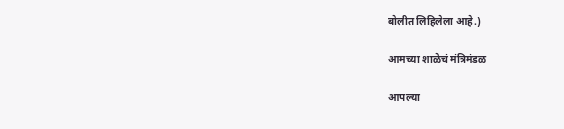बोलीत लिहिलेला आहे.)

आमच्या शाळेचं मंत्रिमंडळ

आपल्या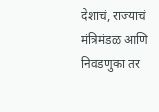देशाचं, राज्याचं मंत्रिमंडळ आणि निवडणुका तर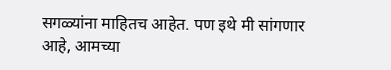सगळ्यांना माहितच आहेत. पण इथे मी सांगणार आहे, आमच्या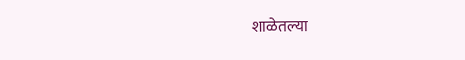शाळेतल्या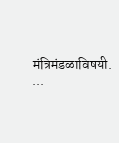मंत्रिमंडळाविषयी. ...